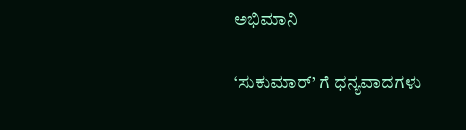ಅಭಿಮಾನಿ

‘ಸುಕುಮಾರ್’ ಗೆ ಧನ್ಯವಾದಗಳು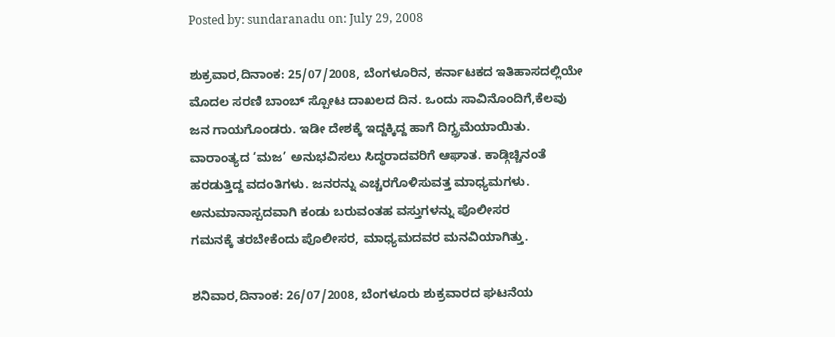Posted by: sundaranadu on: July 29, 2008

ಶುಕ್ರವಾರ,ದಿನಾಂಕ: 25/07/2008, ಬೆಂಗಳೂರಿನ, ಕರ್ನಾಟಕದ ಇತಿಹಾಸದಲ್ಲಿಯೇ
ಮೊದಲ ಸರಣಿ ಬಾಂಬ್ ಸ್ಪೋಟ ದಾಖಲದ ದಿನ. ಒಂದು ಸಾವಿನೊಂದಿಗೆ,ಕೆಲವು
ಜನ ಗಾಯಗೊಂಡರು. ಇಡೀ ದೇಶಕ್ಕೆ ಇದ್ದಕ್ಕಿದ್ದ ಹಾಗೆ ದಿಗ್ಬ್ರಮೆಯಾಯಿತು.
ವಾರಾಂತ್ಯದ ‘ಮಜ’ ಅನುಭವಿಸಲು ಸಿದ್ಧರಾದವರಿಗೆ ಆಘಾತ. ಕಾಡ್ಗಿಚ್ಚಿನಂತೆ
ಹರಡುತ್ತಿದ್ದ ವದಂತಿಗಳು. ಜನರನ್ನು ಎಚ್ಚರಗೊಳಿಸುವತ್ತ ಮಾಧ್ಯಮಗಳು.
ಅನುಮಾನಾಸ್ಪದವಾಗಿ ಕಂಡು ಬರುವಂತಹ ವಸ್ತುಗಳನ್ನು ಪೊಲೀಸರ
ಗಮನಕ್ಕೆ ತರಬೇಕೆಂದು ಪೊಲೀಸರ, ಮಾಧ್ಯಮದವರ ಮನವಿಯಾಗಿತ್ತು.

ಶನಿವಾರ,ದಿನಾಂಕ: 26/07/2008, ಬೆಂಗಳೂರು ಶುಕ್ರವಾರದ ಘಟನೆಯ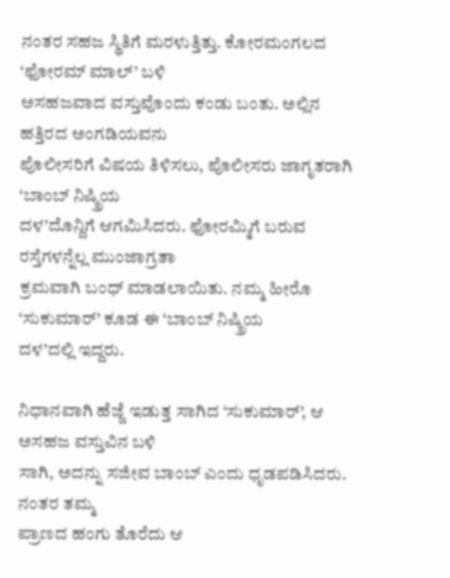ನಂತರ ಸಹಜ ಸ್ಥಿತಿಗೆ ಮರಳುತ್ತಿತ್ತು. ಕೋರಮಂಗಲದ ‘ಫೋರಮ್ ಮಾಲ್’ ಬಳಿ
ಅಸಹಜವಾದ ವಸ್ತುವೊಂದು ಕಂಡು ಬಂತು. ಅಲ್ಲಿನ ಹತ್ತಿರದ ಅಂಗಡಿಯವನು
ಪೊಲೀಸರಿಗೆ ವಿಷಯ ತಿಳಿಸಲು, ಪೊಲೀಸರು ಜಾಗೃತರಾಗಿ ‘ಬಾಂಬ್ ನಿಷ್ಕ್ರಿಯ
ದಳ’ದೊನ್ದಿಗೆ ಆಗಮಿಸಿದರು. ಫೋರಮ್ಮಿಗೆ ಬರುವ ರಸ್ತೆಗಳನ್ನೆಲ್ಲ ಮುಂಜಾಗ್ರತಾ
ಕ್ರಮವಾಗಿ ಬಂಧ್ ಮಾಡಲಾಯಿತು. ನಮ್ಮ ಹೀರೊ ‘ಸುಕುಮಾರ್’ ಕೂಡ ಈ ‘ಬಾಂಬ್ ನಿಷ್ಕ್ರಿಯ
ದಳ’ದಲ್ಲಿ ಇದ್ದರು.

ನಿಧಾನವಾಗಿ ಹೆಜ್ಜೆ ಇಡುತ್ತ ಸಾಗಿದ ‘ಸುಕುಮಾರ್’, ಆ ಅಸಹಜ ವಸ್ತುವಿನ ಬಳಿ
ಸಾಗಿ, ಅದನ್ನು ಸಜೀವ ಬಾಂಬ್ ಎಂದು ಧೃಡಪಡಿಸಿದರು. ನಂತರ ತಮ್ಮ
ಪ್ರಾಣದ ಹಂಗು ತೊರೆದು ಆ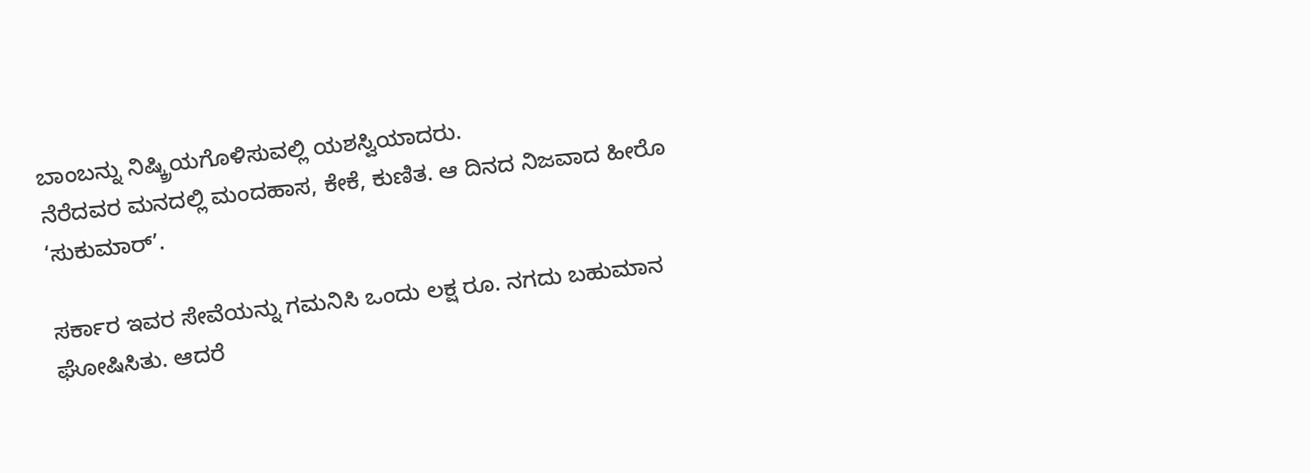ಬಾಂಬನ್ನು ನಿಷ್ಕ್ರಿಯಗೊಳಿಸುವಲ್ಲಿ ಯಶಸ್ವಿಯಾದರು.
ನೆರೆದವರ ಮನದಲ್ಲಿ ಮಂದಹಾಸ, ಕೇಕೆ, ಕುಣಿತ. ಆ ದಿನದ ನಿಜವಾದ ಹೀರೊ
‘ಸುಕುಮಾರ್’.

ಸರ್ಕಾರ ಇವರ ಸೇವೆಯನ್ನು ಗಮನಿಸಿ ಒಂದು ಲಕ್ಷ ರೂ. ನಗದು ಬಹುಮಾನ
ಘೋಷಿಸಿತು. ಆದರೆ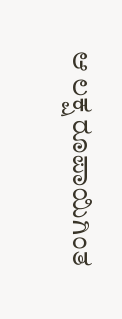ಆ ಲಕ್ಷ ರೂಪಾಯಿಗಿಂತ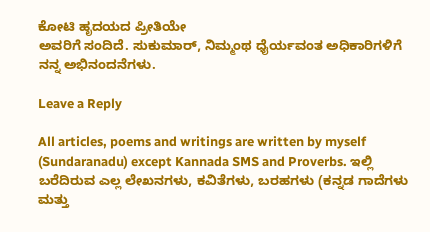ಕೋಟಿ ಹೃದಯದ ಪ್ರೀತಿಯೇ
ಅವರಿಗೆ ಸಂದಿದೆ. ಸುಕುಮಾರ್, ನಿಮ್ಮಂಥ ಧೈರ್ಯವಂತ ಅಧಿಕಾರಿಗಳಿಗೆ
ನನ್ನ ಅಭಿನಂದನೆಗಳು.

Leave a Reply

All articles, poems and writings are written by myself (Sundaranadu) except Kannada SMS and Proverbs. ಇಲ್ಲಿ ಬರೆದಿರುವ ಎಲ್ಲ ಲೇಖನಗಳು, ಕವಿತೆಗಳು, ಬರಹಗಳು (ಕನ್ನಡ ಗಾದೆಗಳು ಮತ್ತು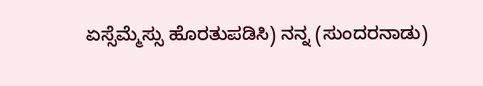ಏಸ್ಸೆಮ್ಮೆಸ್ಸು ಹೊರತುಪಡಿಸಿ) ನನ್ನ (ಸುಂದರನಾಡು)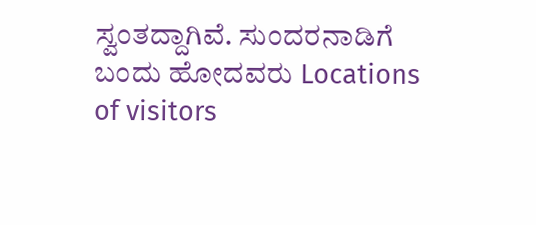ಸ್ವಂತದ್ದಾಗಿವೆ. ಸುಂದರನಾಡಿಗೆ ಬಂದು ಹೋದವರು Locations of visitors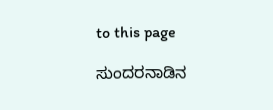to this page

ಸುಂದರನಾಡಿನ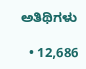ಅತಿಥಿಗಳು

  • 12,686